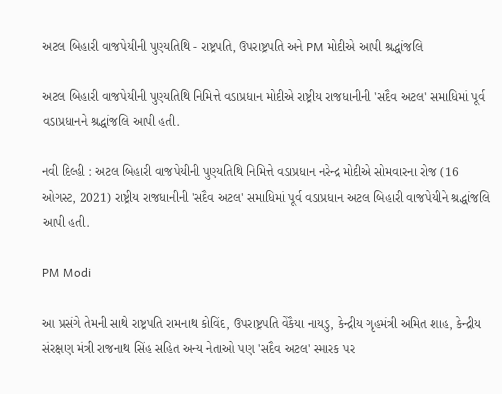અટલ બિહારી વાજપેયીની પુણ્યતિથિ - રાષ્ટ્રપતિ, ઉપરાષ્ટ્રપતિ અને PM મોદીએ આપી શ્રદ્ધાંજલિ

અટલ બિહારી વાજપેયીની પુણ્યતિથિ નિમિત્તે વડાપ્રધાન મોદીએ રાષ્ટ્રીય રાજધાનીની 'સદૈવ અટલ' સમાધિમાં પૂર્વ વડાપ્રધાનને શ્રદ્ધાંજલિ આપી હતી.

નવી દિલ્હી : અટલ બિહારી વાજપેયીની પુણ્યતિથિ નિમિત્તે વડાપ્રધાન નરેન્દ્ર મોદીએ સોમવારના રોજ (16 ઓગસ્ટ, 2021) રાષ્ટ્રીય રાજધાનીની 'સદૈવ અટલ' સમાધિમાં પૂર્વ વડાપ્રધાન અટલ બિહારી વાજપેયીને શ્રદ્ધાંજલિ આપી હતી.

PM Modi

આ પ્રસંગે તેમની સાથે રાષ્ટ્રપતિ રામનાથ કોવિંદ, ઉપરાષ્ટ્રપતિ વેંકૈયા નાયડુ, કેન્દ્રીય ગૃહમંત્રી અમિત શાહ, કેન્દ્રીય સંરક્ષણ મંત્રી રાજનાથ સિંહ સહિત અન્ય નેતાઓ પણ 'સદૈવ અટલ' સ્મારક પર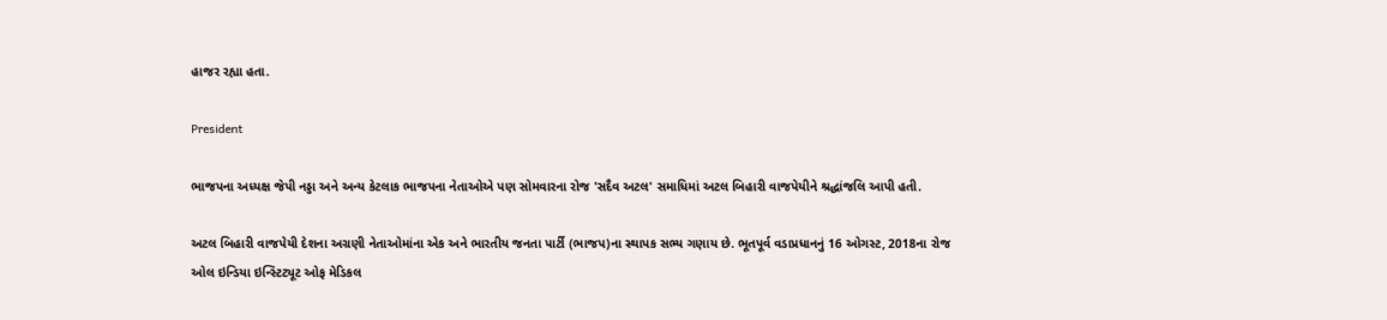હાજર રહ્યા હતા.

President

ભાજપના અધ્યક્ષ જેપી નડ્ડા અને અન્ય કેટલાક ભાજપના નેતાઓએ પણ સોમવારના રોજ 'સદૈવ અટલ' સમાધિમાં અટલ બિહારી વાજપેયીને શ્રદ્ધાંજલિ આપી હતી.

અટલ બિહારી વાજપેયી દેશના અગ્રણી નેતાઓમાંના એક અને ભારતીય જનતા પાર્ટી (ભાજપ)ના સ્થાપક સભ્ય ગણાય છે. ભૂતપૂર્વ વડાપ્રધાનનું 16 ઓગસ્ટ, 2018ના રોજ ઓલ ઇન્ડિયા ઇન્સ્ટિટ્યૂટ ઓફ મેડિકલ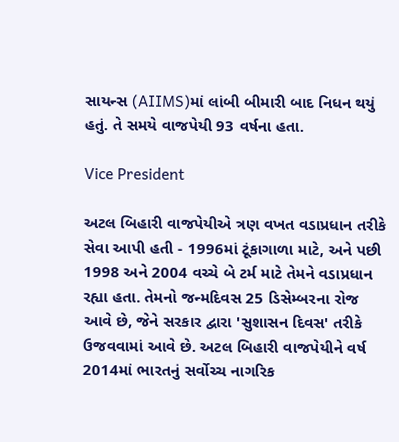સાયન્સ (AIIMS)માં લાંબી બીમારી બાદ નિધન થયું હતું. તે સમયે વાજપેયી 93 વર્ષના હતા.

Vice President

અટલ બિહારી વાજપેયીએ ત્રણ વખત વડાપ્રધાન તરીકે સેવા આપી હતી - 1996માં ટૂંકાગાળા માટે, અને પછી 1998 અને 2004 વચ્ચે બે ટર્મ માટે તેમને વડાપ્રધાન રહ્યા હતા. તેમનો જન્મદિવસ 25 ડિસેમ્બરના રોજ આવે છે, જેને સરકાર દ્વારા 'સુશાસન દિવસ' તરીકે ઉજવવામાં આવે છે. અટલ બિહારી વાજપેયીને વર્ષ 2014માં ભારતનું સર્વોચ્ચ નાગરિક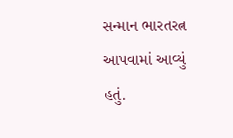સન્માન ભારતરત્ન આપવામાં આવ્યું હતું.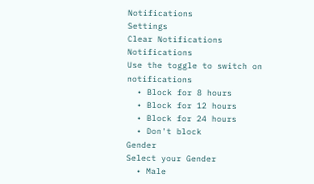Notifications
Settings
Clear Notifications
Notifications
Use the toggle to switch on notifications
  • Block for 8 hours
  • Block for 12 hours
  • Block for 24 hours
  • Don't block
Gender
Select your Gender
  • Male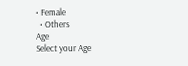• Female
  • Others
Age
Select your Age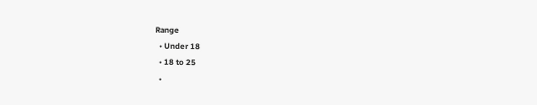Range
  • Under 18
  • 18 to 25
  •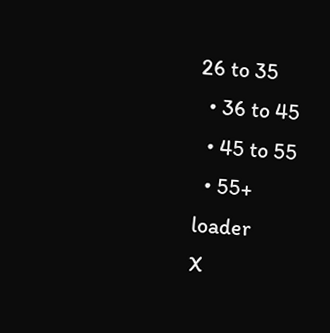26 to 35
  • 36 to 45
  • 45 to 55
  • 55+
loader
X